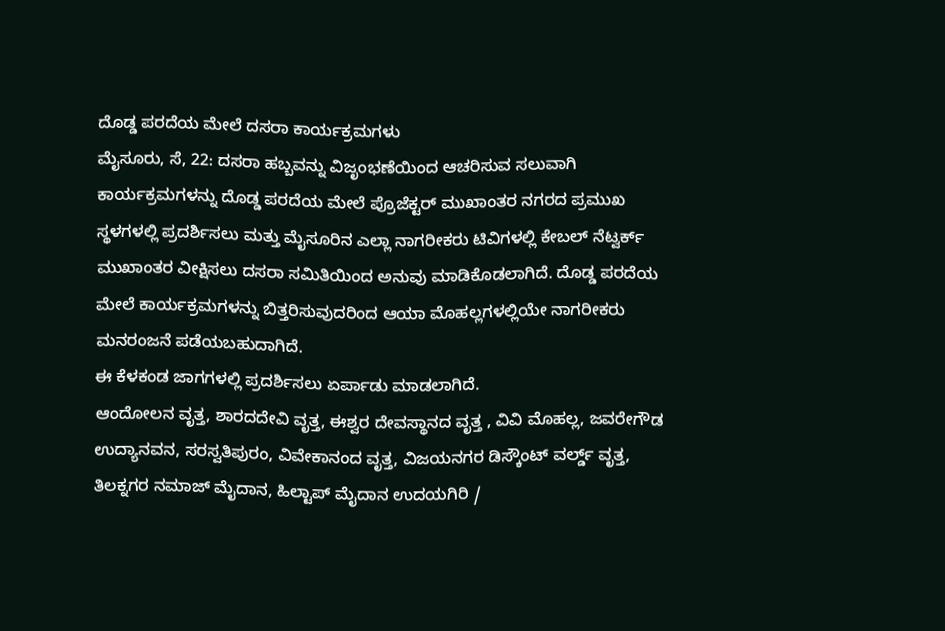ದೊಡ್ಡ ಪರದೆಯ ಮೇಲೆ ದಸರಾ ಕಾರ್ಯಕ್ರಮಗಳು
ಮೈಸೂರು, ಸೆ, 22: ದಸರಾ ಹಬ್ಬವನ್ನು ವಿಜೃಂಭಣೆಯಿಂದ ಆಚರಿಸುವ ಸಲುವಾಗಿ ಕಾರ್ಯಕ್ರಮಗಳನ್ನು ದೊಡ್ಡ ಪರದೆಯ ಮೇಲೆ ಪ್ರೊಜೆಕ್ಟರ್ ಮುಖಾಂತರ ನಗರದ ಪ್ರಮುಖ ಸ್ಥಳಗಳಲ್ಲಿ ಪ್ರದರ್ಶಿಸಲು ಮತ್ತು ಮೈಸೂರಿನ ಎಲ್ಲಾ ನಾಗರೀಕರು ಟಿವಿಗಳಲ್ಲಿ ಕೇಬಲ್ ನೆಟ್ವರ್ಕ್ ಮುಖಾಂತರ ವೀಕ್ಷಿಸಲು ದಸರಾ ಸಮಿತಿಯಿಂದ ಅನುವು ಮಾಡಿಕೊಡಲಾಗಿದೆ. ದೊಡ್ಡ ಪರದೆಯ ಮೇಲೆ ಕಾರ್ಯಕ್ರಮಗಳನ್ನು ಬಿತ್ತರಿಸುವುದರಿಂದ ಆಯಾ ಮೊಹಲ್ಲಗಳಲ್ಲಿಯೇ ನಾಗರೀಕರು ಮನರಂಜನೆ ಪಡೆಯಬಹುದಾಗಿದೆ.
ಈ ಕೆಳಕಂಡ ಜಾಗಗಳಲ್ಲಿ ಪ್ರದರ್ಶಿಸಲು ಏರ್ಪಾಡು ಮಾಡಲಾಗಿದೆ.
ಆಂದೋಲನ ವೃತ್ತ, ಶಾರದದೇವಿ ವೃತ್ತ, ಈಶ್ವರ ದೇವಸ್ಥಾನದ ವೃತ್ತ , ವಿವಿ ಮೊಹಲ್ಲ, ಜವರೇಗೌಡ ಉದ್ಯಾನವನ, ಸರಸ್ವತಿಪುರಂ, ವಿವೇಕಾನಂದ ವೃತ್ತ, ವಿಜಯನಗರ ಡಿಸ್ಕೌಂಟ್ ವರ್ಲ್ಡ್ ವೃತ್ತ, ತಿಲಕ್ನಗರ ನಮಾಜ್ ಮೈದಾನ, ಹಿಲ್ಟಾಪ್ ಮೈದಾನ ಉದಯಗಿರಿ /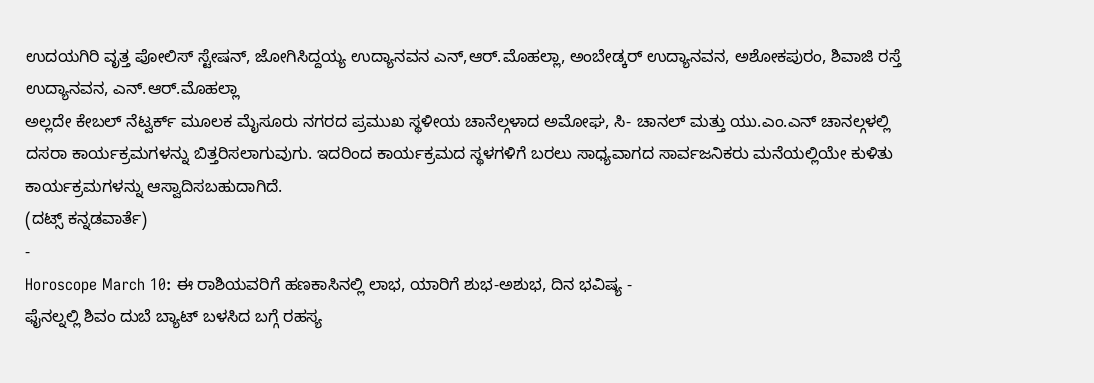ಉದಯಗಿರಿ ವೃತ್ತ ಪೋಲಿಸ್ ಸ್ಟೇಷನ್, ಜೋಗಿಸಿದ್ದಯ್ಯ ಉದ್ಯಾನವನ ಎನ್,ಆರ್.ಮೊಹಲ್ಲಾ, ಅಂಬೇಡ್ಕರ್ ಉದ್ಯಾನವನ, ಅಶೋಕಪುರಂ, ಶಿವಾಜಿ ರಸ್ತೆ ಉದ್ಯಾನವನ, ಎನ್.ಆರ್.ಮೊಹಲ್ಲಾ
ಅಲ್ಲದೇ ಕೇಬಲ್ ನೆಟ್ವರ್ಕ್ ಮೂಲಕ ಮೈಸೂರು ನಗರದ ಪ್ರಮುಖ ಸ್ಥಳೀಯ ಚಾನೆಲ್ಗಳಾದ ಅಮೋಘ, ಸಿ- ಚಾನಲ್ ಮತ್ತು ಯು.ಎಂ.ಎನ್ ಚಾನಲ್ಗಳಲ್ಲಿ ದಸರಾ ಕಾರ್ಯಕ್ರಮಗಳನ್ನು ಬಿತ್ತರಿಸಲಾಗುವುಗು. ಇದರಿಂದ ಕಾರ್ಯಕ್ರಮದ ಸ್ಥಳಗಳಿಗೆ ಬರಲು ಸಾಧ್ಯವಾಗದ ಸಾರ್ವಜನಿಕರು ಮನೆಯಲ್ಲಿಯೇ ಕುಳಿತು ಕಾರ್ಯಕ್ರಮಗಳನ್ನು ಆಸ್ವಾದಿಸಬಹುದಾಗಿದೆ.
(ದಟ್ಸ್ ಕನ್ನಡವಾರ್ತೆ)
-
Horoscope March 10: ಈ ರಾಶಿಯವರಿಗೆ ಹಣಕಾಸಿನಲ್ಲಿ ಲಾಭ, ಯಾರಿಗೆ ಶುಭ-ಅಶುಭ, ದಿನ ಭವಿಷ್ಯ -
ಫೈನಲ್ನಲ್ಲಿ ಶಿವಂ ದುಬೆ ಬ್ಯಾಟ್ ಬಳಸಿದ ಬಗ್ಗೆ ರಹಸ್ಯ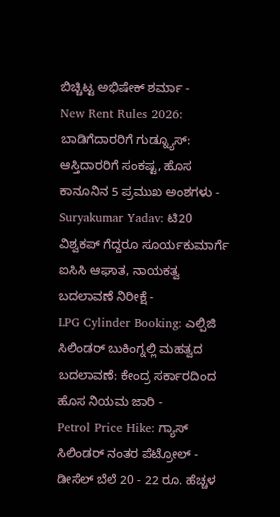ಬಿಚ್ಚಿಟ್ಟ ಅಭಿಷೇಕ್ ಶರ್ಮಾ -
New Rent Rules 2026: ಬಾಡಿಗೆದಾರರಿಗೆ ಗುಡ್ನ್ಯೂಸ್: ಆಸ್ತಿದಾರರಿಗೆ ಸಂಕಷ್ಟ, ಹೊಸ ಕಾನೂನಿನ 5 ಪ್ರಮುಖ ಅಂಶಗಳು -
Suryakumar Yadav: ಟಿ20 ವಿಶ್ವಕಪ್ ಗೆದ್ದರೂ ಸೂರ್ಯಕುಮಾರ್ಗೆ ಐಸಿಸಿ ಆಘಾತ, ನಾಯಕತ್ವ ಬದಲಾವಣೆ ನಿರೀಕ್ಷೆ -
LPG Cylinder Booking: ಎಲ್ಪಿಜಿ ಸಿಲಿಂಡರ್ ಬುಕಿಂಗ್ನಲ್ಲಿ ಮಹತ್ವದ ಬದಲಾವಣೆ: ಕೇಂದ್ರ ಸರ್ಕಾರದಿಂದ ಹೊಸ ನಿಯಮ ಜಾರಿ -
Petrol Price Hike: ಗ್ಯಾಸ್ ಸಿಲಿಂಡರ್ ನಂತರ ಪೆಟ್ರೋಲ್ - ಡೀಸೆಲ್ ಬೆಲೆ 20 - 22 ರೂ. ಹೆಚ್ಚಳ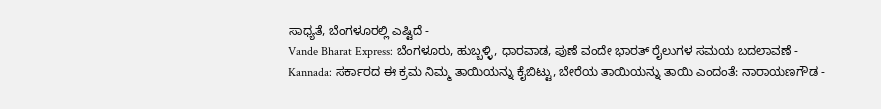ಸಾಧ್ಯತೆ, ಬೆಂಗಳೂರಲ್ಲಿ ಎಷ್ಟಿದೆ -
Vande Bharat Express: ಬೆಂಗಳೂರು, ಹುಬ್ಬಳ್ಳಿ, ಧಾರವಾಡ, ಪುಣೆ ವಂದೇ ಭಾರತ್ ರೈಲುಗಳ ಸಮಯ ಬದಲಾವಣೆ -
Kannada: ಸರ್ಕಾರದ ಈ ಕ್ರಮ ನಿಮ್ಮ ತಾಯಿಯನ್ನು ಕೈಬಿಟ್ಟು, ಬೇರೆಯ ತಾಯಿಯನ್ನು ತಾಯಿ ಎಂದಂತೆ: ನಾರಾಯಣಗೌಡ -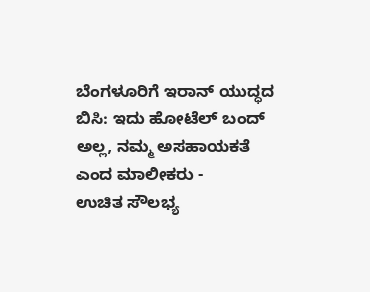ಬೆಂಗಳೂರಿಗೆ ಇರಾನ್ ಯುದ್ಧದ ಬಿಸಿ: ಇದು ಹೋಟೆಲ್ ಬಂದ್ ಅಲ್ಲ, ನಮ್ಮ ಅಸಹಾಯಕತೆ ಎಂದ ಮಾಲೀಕರು -
ಉಚಿತ ಸೌಲಭ್ಯ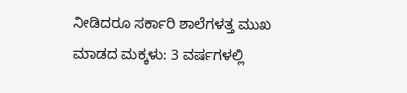ನೀಡಿದರೂ ಸರ್ಕಾರಿ ಶಾಲೆಗಳತ್ತ ಮುಖ ಮಾಡದ ಮಕ್ಕಳು: 3 ವರ್ಷಗಳಲ್ಲಿ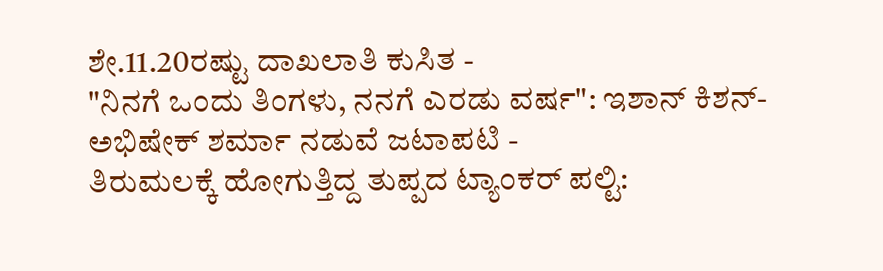ಶೇ.11.20ರಷ್ಟು ದಾಖಲಾತಿ ಕುಸಿತ -
"ನಿನಗೆ ಒಂದು ತಿಂಗಳು, ನನಗೆ ಎರಡು ವರ್ಷ": ಇಶಾನ್ ಕಿಶನ್-ಅಭಿಷೇಕ್ ಶರ್ಮಾ ನಡುವೆ ಜಟಾಪಟಿ -
ತಿರುಮಲಕ್ಕೆ ಹೋಗುತ್ತಿದ್ದ ತುಪ್ಪದ ಟ್ಯಾಂಕರ್ ಪಲ್ಟಿ: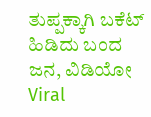ತುಪ್ಪಕ್ಕಾಗಿ ಬಕೆಟ್ ಹಿಡಿದು ಬಂದ ಜನ, ವಿಡಿಯೋ Viral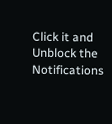Click it and Unblock the Notifications